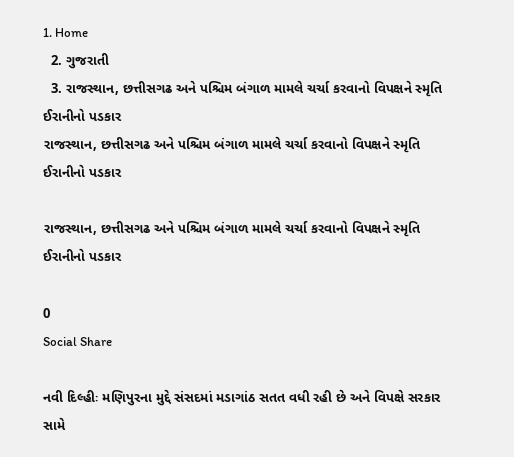1. Home
  2. ગુજરાતી
  3. રાજસ્થાન, છત્તીસગઢ અને પશ્ચિમ બંગાળ મામલે ચર્ચા કરવાનો વિપક્ષને સ્મૃતિ ઈરાનીનો પડકાર
રાજસ્થાન, છત્તીસગઢ અને પશ્ચિમ બંગાળ મામલે ચર્ચા કરવાનો વિપક્ષને સ્મૃતિ ઈરાનીનો પડકાર

રાજસ્થાન, છત્તીસગઢ અને પશ્ચિમ બંગાળ મામલે ચર્ચા કરવાનો વિપક્ષને સ્મૃતિ ઈરાનીનો પડકાર

0
Social Share

નવી દિલ્હીઃ મણિપુરના મુદ્દે સંસદમાં મડાગાંઠ સતત વધી રહી છે અને વિપક્ષે સરકાર સામે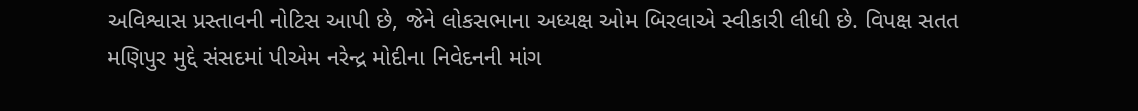અવિશ્વાસ પ્રસ્તાવની નોટિસ આપી છે, જેને લોકસભાના અધ્યક્ષ ઓમ બિરલાએ સ્વીકારી લીધી છે. વિપક્ષ સતત મણિપુર મુદ્દે સંસદમાં પીએમ નરેન્દ્ર મોદીના નિવેદનની માંગ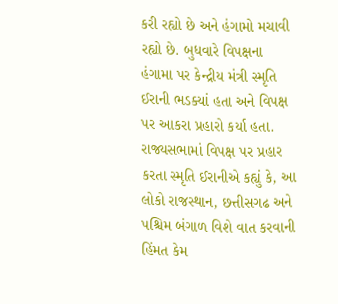કરી રહ્યો છે અને હંગામો મચાવી રહ્યો છે. બુધવારે વિપક્ષના હંગામા પર કેન્દ્રીય મંત્રી સ્મૃતિ ઈરાની ભડક્યાં હતા અને વિપક્ષ પર આકરા પ્રહારો કર્યા હતા. રાજ્યસભામાં વિપક્ષ પર પ્રહાર કરતા સ્મૃતિ ઈરાનીએ કહ્યું કે, આ લોકો રાજસ્થાન, છત્તીસગઢ અને પશ્ચિમ બંગાળ વિશે વાત કરવાની હિંમત કેમ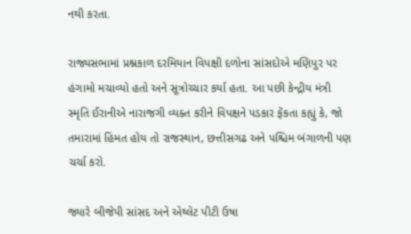નથી કરતા.

રાજ્યસભામાં પ્રશ્નકાળ દરમિયાન વિપક્ષી દળોના સાંસદોએ મણિપુર પર હંગામો મચાવ્યો હતો અને સૂત્રોચ્ચાર કર્યા હતા. આ પછી કેન્દ્રીય મંત્રી સ્મૃતિ ઈરાનીએ નારાજગી વ્યક્ત કરીને વિપક્ષને પડકાર ફેંકતા કહ્યું કે, જો તમારામાં હિંમત હોય તો રાજસ્થાન, છત્તીસગઢ અને પશ્ચિમ બંગાળની પણ ચર્ચા કરો.

જ્યારે બીજેપી સાંસદ અને એથ્લેટ પીટી ઉષા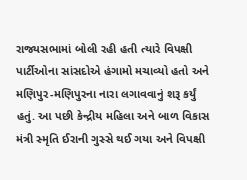રાજ્યસભામાં બોલી રહી હતી ત્યારે વિપક્ષી પાર્ટીઓના સાંસદોએ હંગામો મચાવ્યો હતો અને મણિપુર-મણિપુરના નારા લગાવવાનું શરૂ કર્યું હતું. આ પછી કેન્દ્રીય મહિલા અને બાળ વિકાસ મંત્રી સ્મૃતિ ઈરાની ગુસ્સે થઈ ગયા અને વિપક્ષી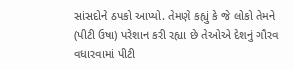સાંસદોને ઠપકો આપ્યો. તેમણે કહ્યું કે જે લોકો તેમને (પીટી ઉષા) પરેશાન કરી રહ્યા છે તેઓએ દેશનું ગૌરવ વધારવામાં પીટી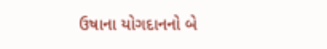ઉષાના યોગદાનનો બે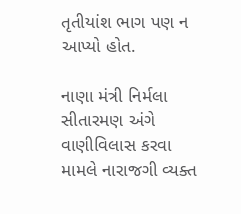તૃતીયાંશ ભાગ પણ ન આપ્યો હોત.

નાણા મંત્રી નિર્મલા સીતારમણ અંગે વાણીવિલાસ કરવા મામલે નારાજગી વ્યક્ત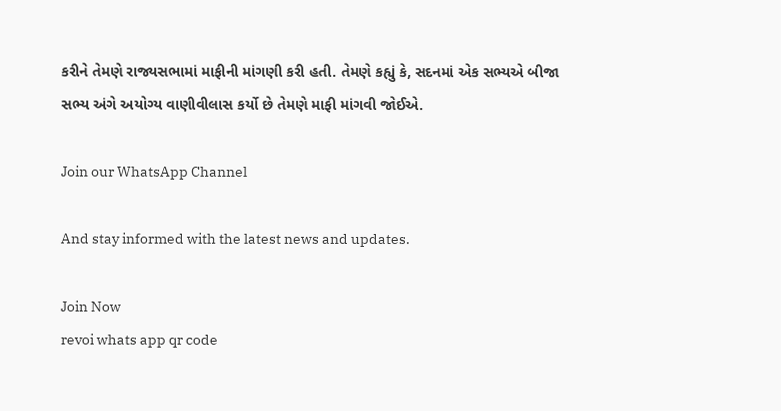કરીને તેમણે રાજ્યસભામાં માફીની માંગણી કરી હતી. તેમણે કહ્યું કે, સદનમાં એક સભ્યએ બીજા સભ્ય અંગે અયોગ્ય વાણીવીલાસ કર્યો છે તેમણે માફી માંગવી જોઈએ.

Join our WhatsApp Channel

And stay informed with the latest news and updates.

Join Now
revoi whats app qr code